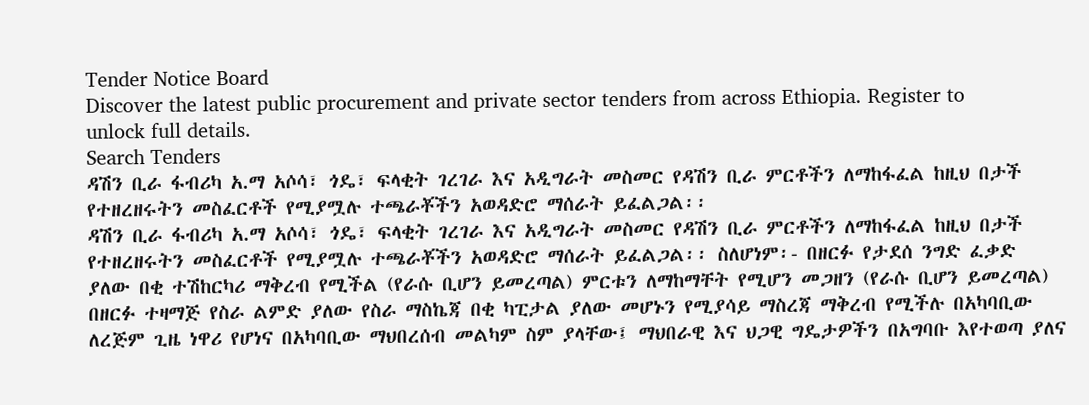Tender Notice Board
Discover the latest public procurement and private sector tenders from across Ethiopia. Register to unlock full details.
Search Tenders
ዳሽን ቢራ ፋብሪካ አ.ማ አሶሳ፣ ጎዴ፣ ፍላቂት ገረገራ እና አዲግራት መስመር የዳሽን ቢራ ምርቶችን ለማከፋፈል ከዚህ በታች የተዘረዘሩትን መስፈርቶች የሚያሟሉ ተጫራቾችን አወዳድሮ ማሰራት ይፈልጋል፡፡
ዳሽን ቢራ ፋብሪካ አ.ማ አሶሳ፣ ጎዴ፣ ፍላቂት ገረገራ እና አዲግራት መስመር የዳሽን ቢራ ምርቶችን ለማከፋፈል ከዚህ በታች የተዘረዘሩትን መስፈርቶች የሚያሟሉ ተጫራቾችን አወዳድሮ ማሰራት ይፈልጋል፡፡ ስለሆነም፡- በዘርፉ የታደሰ ንግድ ፈቃድ ያለው በቂ ተሽከርካሪ ማቅረብ የሚችል (የራሱ ቢሆን ይመረጣል) ምርቱን ለማከማቸት የሚሆን መጋዘን (የራሱ ቢሆን ይመረጣል) በዘርፉ ተዛማጅ የስራ ልምድ ያለው የስራ ማስኬጃ በቂ ካፒታል ያለው መሆኑን የሚያሳይ ማስረጃ ማቅረብ የሚችሉ በአካባቢው ለረጅም ጊዜ ነዋሪ የሆነና በአካባቢው ማህበረሰብ መልካም ስም ያላቸው፤ ማህበራዊ እና ህጋዊ ግዴታዎችን በአግባቡ እየተወጣ ያለና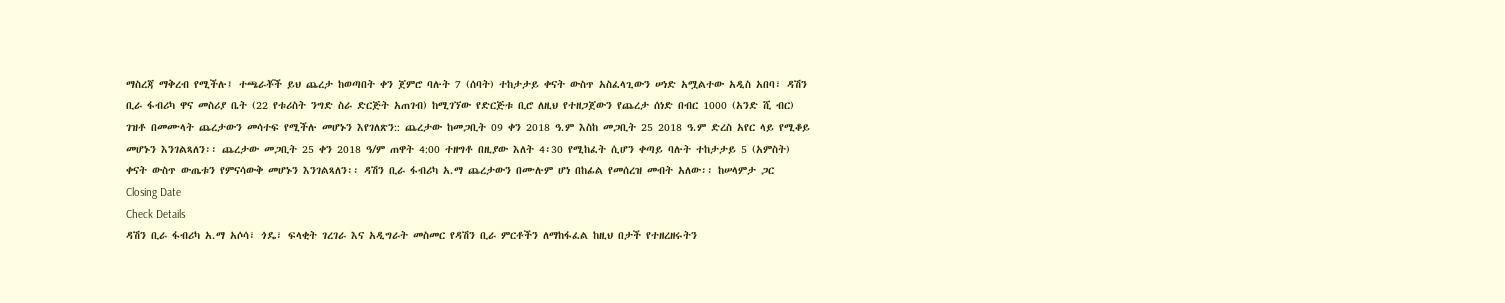ማስረጃ ማቅረብ የሚችሉ፤ ተጫራቾች ይህ ጨረታ ከወጣበት ቀን ጀምሮ ባሉት 7 (ሰባት) ተከታታይ ቀናት ውስጥ አስፈላጊውን ሠነድ አሟልተው አዲስ አበባ፣ ዳሽን ቢራ ፋብሪካ ዋና መስሪያ ቤት (22 የቱሪስት ንግድ ስራ ድርጅት አጠገብ) ከሚገኘው የድርጅቱ ቢሮ ለዚህ የተዘጋጀውን የጨረታ ሰነድ በብር 1000 (አንድ ሺ ብር) ገዝቶ በመሙላት ጨረታውን መሳተፍ የሚችሉ መሆኑን እየገለጽን:: ጨረታው ከመጋቢት 09 ቀን 2018 ዓ.ም እስከ መጋቢት 25 2018 ዓ.ም ድረስ አየር ላይ የሚቆይ መሆኑን እንገልጻለን፡፡ ጨረታው መጋቢት 25 ቀን 2018 ዓ/ም ጠዋት 4:00 ተዘግቶ በዚያው እለት 4፡30 የሚከፈት ሲሆን ቀጣይ ባሉት ተከታታይ 5 (አምስት) ቀናት ውስጥ ውጤቱን የምናሳውቅ መሆኑን እንገልጻለን፡፡ ዳሽን ቢራ ፋብሪካ አ.ማ ጨረታውን በሙሉም ሆነ በከፊል የመሰረዝ መብት አለው፡፡ ከሠላምታ ጋር
Closing Date
Check Details
ዳሽን ቢራ ፋብሪካ አ.ማ አሶሳ፣ ጎዴ፣ ፍላቂት ገረገራ እና አዲግራት መስመር የዳሽን ቢራ ምርቶችን ለማከፋፈል ከዚህ በታች የተዘረዘሩትን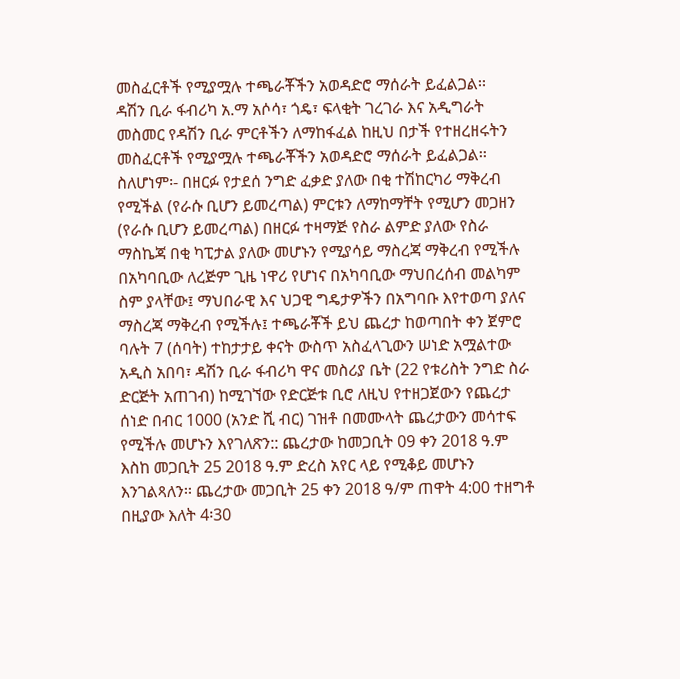መስፈርቶች የሚያሟሉ ተጫራቾችን አወዳድሮ ማሰራት ይፈልጋል፡፡
ዳሽን ቢራ ፋብሪካ አ.ማ አሶሳ፣ ጎዴ፣ ፍላቂት ገረገራ እና አዲግራት መስመር የዳሽን ቢራ ምርቶችን ለማከፋፈል ከዚህ በታች የተዘረዘሩትን መስፈርቶች የሚያሟሉ ተጫራቾችን አወዳድሮ ማሰራት ይፈልጋል፡፡ ስለሆነም፡- በዘርፉ የታደሰ ንግድ ፈቃድ ያለው በቂ ተሽከርካሪ ማቅረብ የሚችል (የራሱ ቢሆን ይመረጣል) ምርቱን ለማከማቸት የሚሆን መጋዘን (የራሱ ቢሆን ይመረጣል) በዘርፉ ተዛማጅ የስራ ልምድ ያለው የስራ ማስኬጃ በቂ ካፒታል ያለው መሆኑን የሚያሳይ ማስረጃ ማቅረብ የሚችሉ በአካባቢው ለረጅም ጊዜ ነዋሪ የሆነና በአካባቢው ማህበረሰብ መልካም ስም ያላቸው፤ ማህበራዊ እና ህጋዊ ግዴታዎችን በአግባቡ እየተወጣ ያለና ማስረጃ ማቅረብ የሚችሉ፤ ተጫራቾች ይህ ጨረታ ከወጣበት ቀን ጀምሮ ባሉት 7 (ሰባት) ተከታታይ ቀናት ውስጥ አስፈላጊውን ሠነድ አሟልተው አዲስ አበባ፣ ዳሽን ቢራ ፋብሪካ ዋና መስሪያ ቤት (22 የቱሪስት ንግድ ስራ ድርጅት አጠገብ) ከሚገኘው የድርጅቱ ቢሮ ለዚህ የተዘጋጀውን የጨረታ ሰነድ በብር 1000 (አንድ ሺ ብር) ገዝቶ በመሙላት ጨረታውን መሳተፍ የሚችሉ መሆኑን እየገለጽን:: ጨረታው ከመጋቢት 09 ቀን 2018 ዓ.ም እስከ መጋቢት 25 2018 ዓ.ም ድረስ አየር ላይ የሚቆይ መሆኑን እንገልጻለን፡፡ ጨረታው መጋቢት 25 ቀን 2018 ዓ/ም ጠዋት 4:00 ተዘግቶ በዚያው እለት 4፡30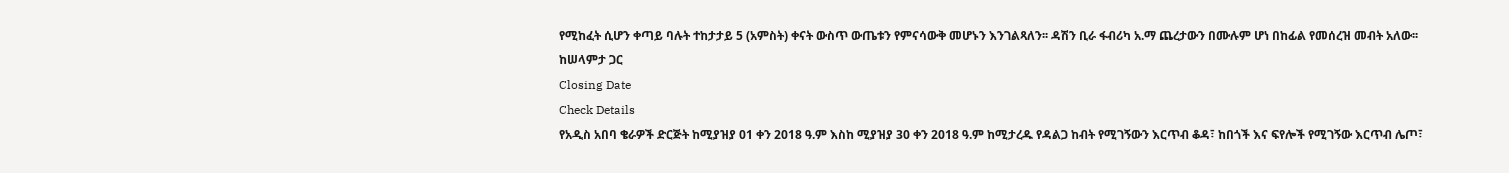የሚከፈት ሲሆን ቀጣይ ባሉት ተከታታይ 5 (አምስት) ቀናት ውስጥ ውጤቱን የምናሳውቅ መሆኑን እንገልጻለን፡፡ ዳሽን ቢራ ፋብሪካ አ.ማ ጨረታውን በሙሉም ሆነ በከፊል የመሰረዝ መብት አለው፡፡ ከሠላምታ ጋር
Closing Date
Check Details
የአዲስ አበባ ቄራዎች ድርጅት ከሚያዝያ 01 ቀን 2018 ዓ.ም እስከ ሚያዝያ 30 ቀን 2018 ዓ.ም ከሚታረዱ የዳልጋ ከብት የሚገኝውን እርጥብ ቆዳ፣ ከበጎች እና ፍየሎች የሚገኝው እርጥብ ሌጦ፣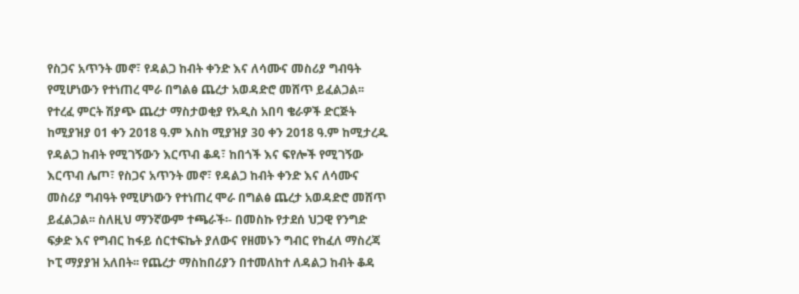የስጋና አጥንት መኖ፣ የዳልጋ ከብት ቀንድ እና ለሳሙና መስሪያ ግብዓት የሚሆነውን የተነጠረ ሞራ በግልፅ ጨረታ አወዳድሮ መሸጥ ይፈልጋል፡፡
የተረፈ ምርት ሽያጭ ጨረታ ማስታወቂያ የአዲስ አበባ ቄራዎች ድርጅት ከሚያዝያ 01 ቀን 2018 ዓ.ም እስከ ሚያዝያ 30 ቀን 2018 ዓ.ም ከሚታረዱ የዳልጋ ከብት የሚገኝውን እርጥብ ቆዳ፣ ከበጎች እና ፍየሎች የሚገኝው እርጥብ ሌጦ፣ የስጋና አጥንት መኖ፣ የዳልጋ ከብት ቀንድ እና ለሳሙና መስሪያ ግብዓት የሚሆነውን የተነጠረ ሞራ በግልፅ ጨረታ አወዳድሮ መሸጥ ይፈልጋል፡፡ ስለዚህ ማንኛውም ተጫራች፡- በመስኩ የታደሰ ህጋዊ የንግድ ፍቃድ እና የግብር ከፋይ ሰርተፍኬት ያለውና የዘመኑን ግብር የከፈለ ማስረጃ ኮፒ ማያያዝ አለበት፡፡ የጨረታ ማስከበሪያን በተመለከተ ለዳልጋ ከብት ቆዳ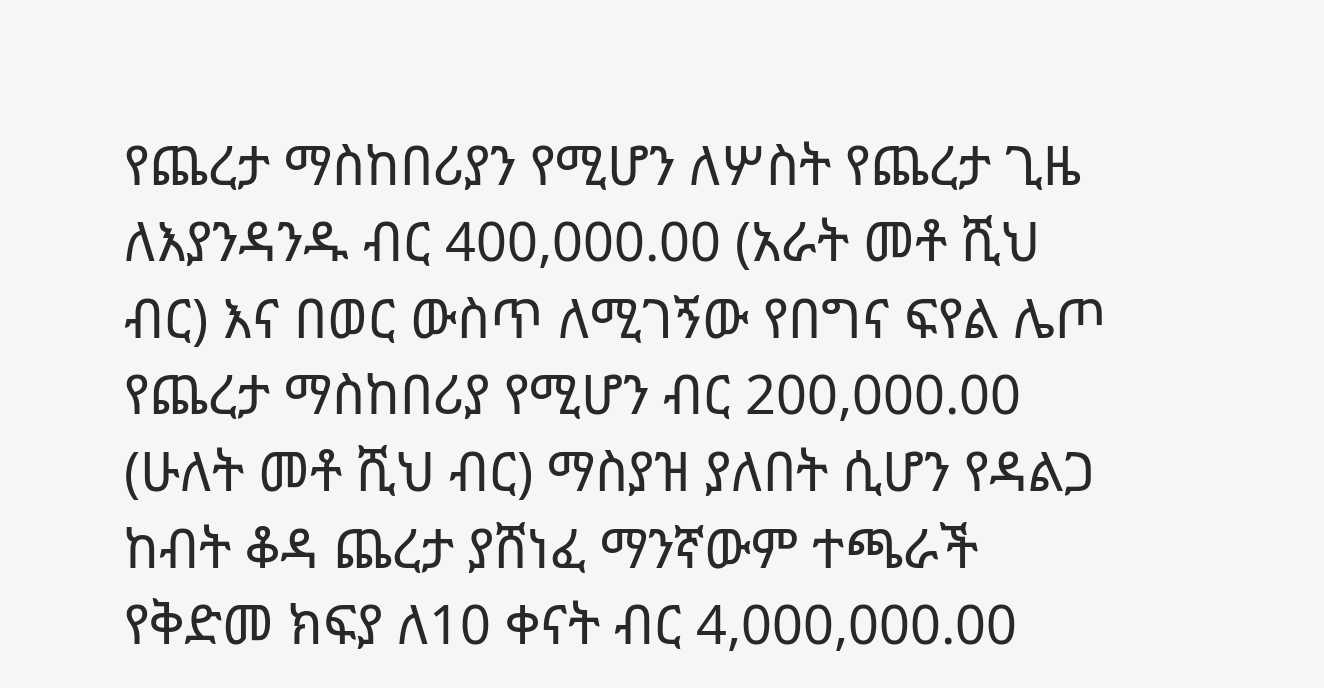የጨረታ ማስከበሪያን የሚሆን ለሦስት የጨረታ ጊዜ ለእያንዳንዱ ብር 400,000.00 (አራት መቶ ሺህ ብር) እና በወር ውስጥ ለሚገኝው የበግና ፍየል ሌጦ የጨረታ ማስከበሪያ የሚሆን ብር 200,000.00 (ሁለት መቶ ሺህ ብር) ማስያዝ ያለበት ሲሆን የዳልጋ ከብት ቆዳ ጨረታ ያሸነፈ ማንኛውም ተጫራች የቅድመ ክፍያ ለ10 ቀናት ብር 4,000,000.00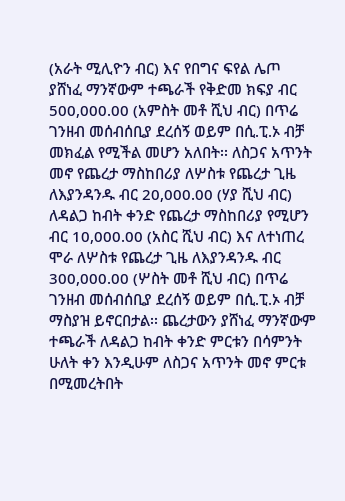(አራት ሚሊዮን ብር) እና የበግና ፍየል ሌጦ ያሸነፈ ማንኛውም ተጫራች የቅድመ ክፍያ ብር 500,000.00 (አምስት መቶ ሺህ ብር) በጥሬ ገንዘብ መሰብሰቢያ ደረሰኝ ወይም በሲ.ፒ.ኦ ብቻ መክፈል የሚችል መሆን አለበት፡፡ ለስጋና አጥንት መኖ የጨረታ ማስከበሪያ ለሦስቱ የጨረታ ጊዜ ለእያንዳንዱ ብር 20,000.00 (ሃያ ሺህ ብር) ለዳልጋ ከብት ቀንድ የጨረታ ማስከበሪያ የሚሆን ብር 10,000.00 (አስር ሺህ ብር) እና ለተነጠረ ሞራ ለሦስቱ የጨረታ ጊዜ ለእያንዳንዱ ብር 300,000.00 (ሦስት መቶ ሺህ ብር) በጥሬ ገንዘብ መሰብሰቢያ ደረሰኝ ወይም በሲ.ፒ.ኦ ብቻ ማስያዝ ይኖርበታል፡፡ ጨረታውን ያሸነፈ ማንኛውም ተጫራች ለዳልጋ ከብት ቀንድ ምርቱን በሳምንት ሁለት ቀን እንዲሁም ለስጋና አጥንት መኖ ምርቱ በሚመረትበት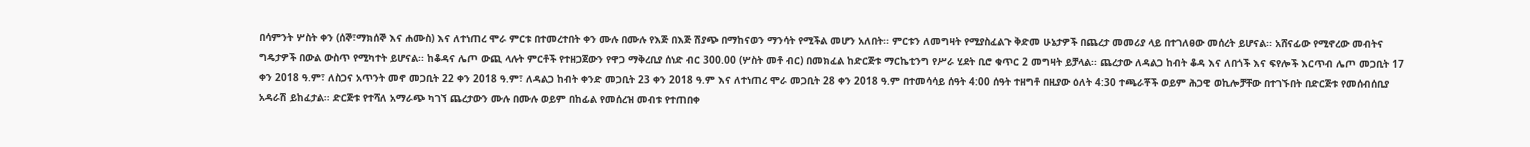በሳምንት ሦስት ቀን (ሰኞ፣ማክሰኞ እና ሐሙስ) እና ለተነጠረ ሞራ ምርቱ በተመረተበት ቀን ሙሉ በሙሉ የእጅ በእጅ ሽያጭ በማከናወን ማንሳት የሚችል መሆን አለበት፡፡ ምርቱን ለመግዛት የሚያስፈልጉ ቅድመ ሁኔታዎች በጨረታ መመሪያ ላይ በተገለፀው መሰረት ይሆናል፡፡ አሸናፊው የሚኖረው መብትና ግዴታዎች በውል ውስጥ የሚካተት ይሆናል፡፡ ከቆዳና ሌጦ ውጪ ላሉት ምርቶች የተዘጋጀውን የዋጋ ማቅረቢያ ሰነድ ብር 300.00 (ሦስት መቶ ብር) በመክፈል ከድርጅቱ ማርኬቲንግ የሥራ ሂደት ቢሮ ቁጥር 2 መግዛት ይቻላል፡፡ ጨረታው ለዳልጋ ከብት ቆዳ እና ለበጎች እና ፍየሎች እርጥብ ሌጦ መጋቢት 17 ቀን 2018 ዓ.ም፣ ለስጋና አጥንት መኖ መጋቢት 22 ቀን 2018 ዓ.ም፣ ለዳልጋ ከብት ቀንድ መጋቢት 23 ቀን 2018 ዓ.ም እና ለተነጠረ ሞራ መጋቢት 28 ቀን 2018 ዓ.ም በተመሳሳይ ሰዓት 4:00 ሰዓት ተዘግቶ በዚያው ዕለት 4:30 ተጫራቾች ወይም ሕጋዊ ወኪሎቻቸው በተገኙበት በድርጅቱ የመሰብሰቢያ አዳራሽ ይከፈታል፡፡ ድርጅቱ የተሻለ አማራጭ ካገኘ ጨረታውን ሙሉ በሙሉ ወይም በከፊል የመሰረዝ መብቱ የተጠበቀ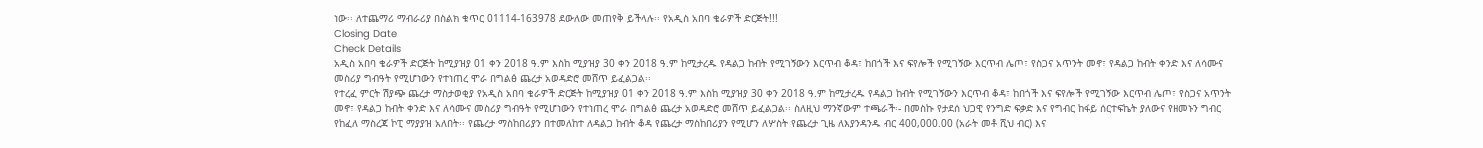ነው፡፡ ለተጨማሪ ማብራሪያ በስልክ ቁጥር 01114-163978 ደውለው መጠየቅ ይችላሉ፡፡ የአዲስ አበባ ቄራዎች ድርጅት!!!
Closing Date
Check Details
አዲስ አበባ ቄራዎች ድርጅት ከሚያዝያ 01 ቀን 2018 ዓ.ም እስከ ሚያዝያ 30 ቀን 2018 ዓ.ም ከሚታረዱ የዳልጋ ከብት የሚገኝውን እርጥብ ቆዳ፣ ከበጎች እና ፍየሎች የሚገኝው እርጥብ ሌጦ፣ የስጋና አጥንት መኖ፣ የዳልጋ ከብት ቀንድ እና ለሳሙና መስሪያ ግብዓት የሚሆነውን የተነጠረ ሞራ በግልፅ ጨረታ አወዳድሮ መሸጥ ይፈልጋል፡፡
የተረፈ ምርት ሽያጭ ጨረታ ማስታወቂያ የአዲስ አበባ ቄራዎች ድርጅት ከሚያዝያ 01 ቀን 2018 ዓ.ም እስከ ሚያዝያ 30 ቀን 2018 ዓ.ም ከሚታረዱ የዳልጋ ከብት የሚገኝውን እርጥብ ቆዳ፣ ከበጎች እና ፍየሎች የሚገኝው እርጥብ ሌጦ፣ የስጋና አጥንት መኖ፣ የዳልጋ ከብት ቀንድ እና ለሳሙና መስሪያ ግብዓት የሚሆነውን የተነጠረ ሞራ በግልፅ ጨረታ አወዳድሮ መሸጥ ይፈልጋል፡፡ ስለዚህ ማንኛውም ተጫራች፡- በመስኩ የታደሰ ህጋዊ የንግድ ፍቃድ እና የግብር ከፋይ ሰርተፍኬት ያለውና የዘመኑን ግብር የከፈለ ማስረጃ ኮፒ ማያያዝ አለበት፡፡ የጨረታ ማስከበሪያን በተመለከተ ለዳልጋ ከብት ቆዳ የጨረታ ማስከበሪያን የሚሆን ለሦስት የጨረታ ጊዜ ለእያንዳንዱ ብር 400,000.00 (አራት መቶ ሺህ ብር) እና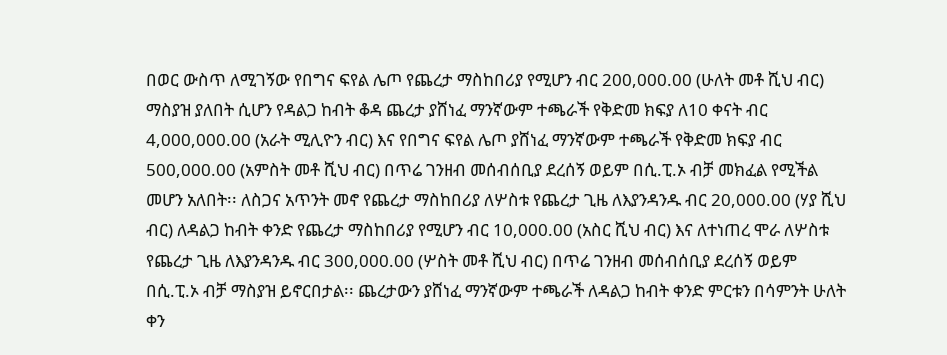በወር ውስጥ ለሚገኝው የበግና ፍየል ሌጦ የጨረታ ማስከበሪያ የሚሆን ብር 200,000.00 (ሁለት መቶ ሺህ ብር) ማስያዝ ያለበት ሲሆን የዳልጋ ከብት ቆዳ ጨረታ ያሸነፈ ማንኛውም ተጫራች የቅድመ ክፍያ ለ10 ቀናት ብር 4,000,000.00 (አራት ሚሊዮን ብር) እና የበግና ፍየል ሌጦ ያሸነፈ ማንኛውም ተጫራች የቅድመ ክፍያ ብር 500,000.00 (አምስት መቶ ሺህ ብር) በጥሬ ገንዘብ መሰብሰቢያ ደረሰኝ ወይም በሲ.ፒ.ኦ ብቻ መክፈል የሚችል መሆን አለበት፡፡ ለስጋና አጥንት መኖ የጨረታ ማስከበሪያ ለሦስቱ የጨረታ ጊዜ ለእያንዳንዱ ብር 20,000.00 (ሃያ ሺህ ብር) ለዳልጋ ከብት ቀንድ የጨረታ ማስከበሪያ የሚሆን ብር 10,000.00 (አስር ሺህ ብር) እና ለተነጠረ ሞራ ለሦስቱ የጨረታ ጊዜ ለእያንዳንዱ ብር 300,000.00 (ሦስት መቶ ሺህ ብር) በጥሬ ገንዘብ መሰብሰቢያ ደረሰኝ ወይም በሲ.ፒ.ኦ ብቻ ማስያዝ ይኖርበታል፡፡ ጨረታውን ያሸነፈ ማንኛውም ተጫራች ለዳልጋ ከብት ቀንድ ምርቱን በሳምንት ሁለት ቀን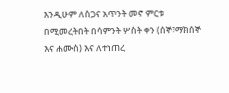እንዲሁም ለስጋና አጥንት መኖ ምርቱ በሚመረትበት በሳምንት ሦስት ቀን (ሰኞ፣ማክሰኞ እና ሐሙስ) እና ለተነጠረ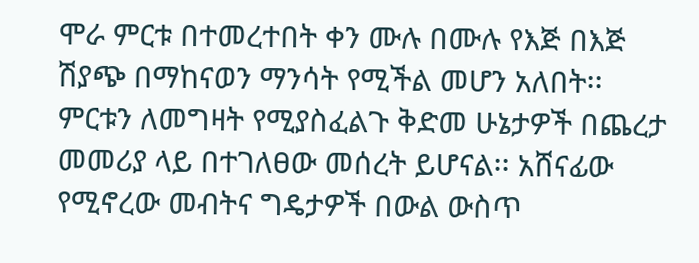ሞራ ምርቱ በተመረተበት ቀን ሙሉ በሙሉ የእጅ በእጅ ሽያጭ በማከናወን ማንሳት የሚችል መሆን አለበት፡፡ ምርቱን ለመግዛት የሚያስፈልጉ ቅድመ ሁኔታዎች በጨረታ መመሪያ ላይ በተገለፀው መሰረት ይሆናል፡፡ አሸናፊው የሚኖረው መብትና ግዴታዎች በውል ውስጥ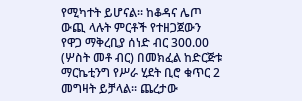የሚካተት ይሆናል፡፡ ከቆዳና ሌጦ ውጪ ላሉት ምርቶች የተዘጋጀውን የዋጋ ማቅረቢያ ሰነድ ብር 300.00 (ሦስት መቶ ብር) በመክፈል ከድርጅቱ ማርኬቲንግ የሥራ ሂደት ቢሮ ቁጥር 2 መግዛት ይቻላል፡፡ ጨረታው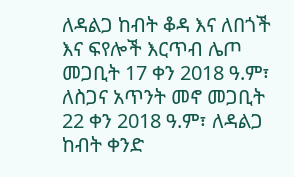ለዳልጋ ከብት ቆዳ እና ለበጎች እና ፍየሎች እርጥብ ሌጦ መጋቢት 17 ቀን 2018 ዓ.ም፣ ለስጋና አጥንት መኖ መጋቢት 22 ቀን 2018 ዓ.ም፣ ለዳልጋ ከብት ቀንድ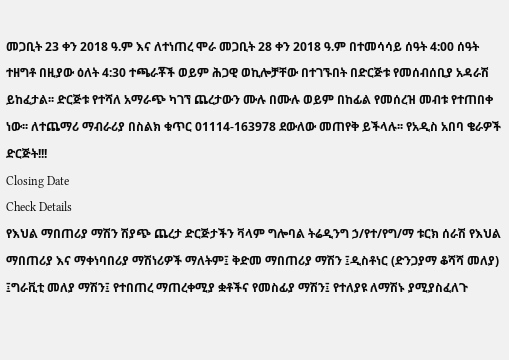መጋቢት 23 ቀን 2018 ዓ.ም እና ለተነጠረ ሞራ መጋቢት 28 ቀን 2018 ዓ.ም በተመሳሳይ ሰዓት 4:00 ሰዓት ተዘግቶ በዚያው ዕለት 4:30 ተጫራቾች ወይም ሕጋዊ ወኪሎቻቸው በተገኙበት በድርጅቱ የመሰብሰቢያ አዳራሽ ይከፈታል፡፡ ድርጅቱ የተሻለ አማራጭ ካገኘ ጨረታውን ሙሉ በሙሉ ወይም በከፊል የመሰረዝ መብቱ የተጠበቀ ነው፡፡ ለተጨማሪ ማብራሪያ በስልክ ቁጥር 01114-163978 ደውለው መጠየቅ ይችላሉ፡፡ የአዲስ አበባ ቄራዎች ድርጅት!!!
Closing Date
Check Details
የእህል ማበጠሪያ ማሽን ሽያጭ ጨረታ ድርጅታችን ቫላም ግሎባል ትሬዲንግ ኃ/የተ/የግ/ማ ቱርክ ሰራሽ የእህል ማበጠሪያ እና ማቀነባበሪያ ማሽነሪዎች ማለትም፤ ቅድመ ማበጠሪያ ማሽን ፤ዲስቶነር (ድንጋያማ ቆሻሻ መለያ) ፤ግራቪቲ መለያ ማሽን፤ የተበጠረ ማጠረቀሚያ ቋቶችና የመስፊያ ማሽን፤ የተለያዩ ለማሽኑ ያሚያስፈለጉ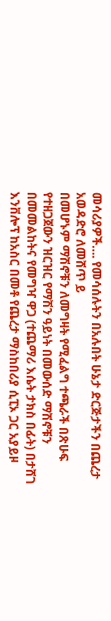መሳሪያዎች…. የመሳሰሉትን በአሉበት ሁኔታ ድርጅታችን በጨረታ አወዳድሮ ለመሸጥ ይ
በመሆኑም ማሽኖቹን ለመግዛት የሚፈልግ ተጫራች በጽሁፍ የተዘጋጀውን ዝርዝር የማሽን ዓይነት በመውሰድ ማሽኖቹን በመመልከትና የመግዣ ዋጋ (ተጨማሪ እሴት ታክስ በፊት) በታሸገ እንቨሎፕ ከአስር በመቶ የጨረታ ማስከበሪያ ሲፒኦ ጋር አያይዞ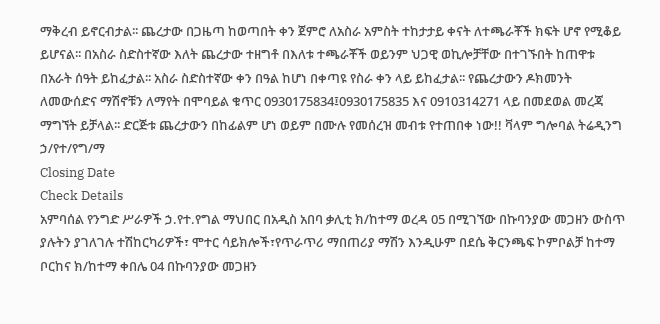ማቅረብ ይኖርብታል፡፡ ጨረታው በጋዜጣ ከወጣበት ቀን ጀምሮ ለአስራ አምስት ተከታታይ ቀናት ለተጫራቾች ክፍት ሆኖ የሚቆይ ይሆናል፡፡ በአስራ ስድስተኛው እለት ጨረታው ተዘግቶ በእለቱ ተጫራቾች ወይንም ህጋዊ ወኪሎቻቸው በተገኙበት ከጠዋቱ በአራት ሰዓት ይከፈታል፡፡ አስራ ስድስተኛው ቀን በዓል ከሆነ በቀጣዩ የስራ ቀን ላይ ይከፈታል፡፡ የጨረታውን ዶክመንት ለመውሰድና ማሽኖቹን ለማየት በሞባይል ቁጥር 0930175834፤0930175835 እና 0910314271 ላይ በመደወል መረጃ ማግኘት ይቻላል፡፡ ድርጅቱ ጨረታውን በከፊልም ሆነ ወይም በሙሉ የመሰረዝ መብቱ የተጠበቀ ነው!! ቫላም ግሎባል ትሬዲንግ ኃ/የተ/የግ/ማ
Closing Date
Check Details
አምባሰል የንግድ ሥራዎች ኃ.የተ.የግል ማህበር በአዲስ አበባ ቃሊቲ ክ/ከተማ ወረዳ 05 በሚገኘው በኩባንያው መጋዘን ውስጥ ያሉትን ያገለገሉ ተሽከርካሪዎች፣ ሞተር ሳይክሎች፣የጥራጥሪ ማበጠሪያ ማሽን እንዲሁም በደሴ ቅርንጫፍ ኮምቦልቻ ከተማ ቦርከና ክ/ከተማ ቀበሌ 04 በኩባንያው መጋዘን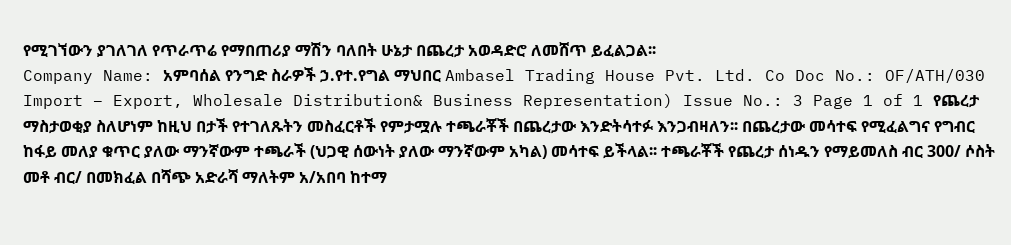የሚገኘውን ያገለገለ የጥራጥሬ የማበጠሪያ ማሽን ባለበት ሁኔታ በጨረታ አወዳድሮ ለመሸጥ ይፈልጋል፡፡
Company Name: አምባሰል የንግድ ስራዎች ኃ.የተ.የግል ማህበር Ambasel Trading House Pvt. Ltd. Co Doc No.: OF/ATH/030 Import – Export, Wholesale Distribution& Business Representation) Issue No.: 3 Page 1 of 1 የጨረታ ማስታወቂያ ስለሆነም ከዚህ በታች የተገለጹትን መስፈርቶች የምታሟሉ ተጫራቾች በጨረታው እንድትሳተፉ እንጋብዛለን፡፡ በጨረታው መሳተፍ የሚፈልግና የግብር ከፋይ መለያ ቁጥር ያለው ማንኛውም ተጫራች (ህጋዊ ሰውነት ያለው ማንኛውም አካል) መሳተፍ ይችላል፡፡ ተጫራቾች የጨረታ ሰነዱን የማይመለስ ብር 300/ ሶስት መቶ ብር/ በመክፈል በሻጭ አድራሻ ማለትም አ/አበባ ከተማ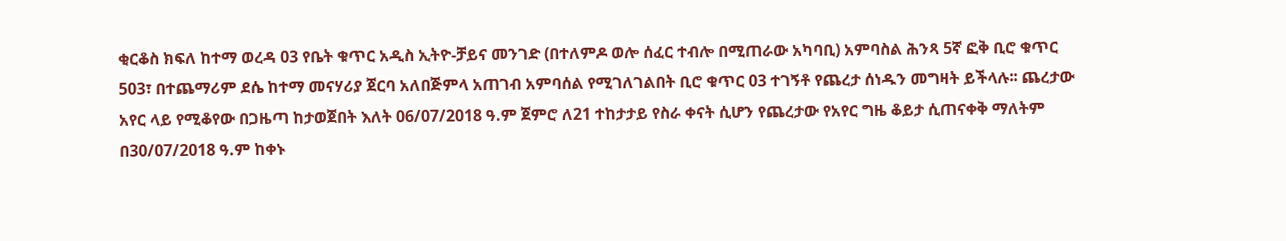ቂርቆስ ክፍለ ከተማ ወረዳ 03 የቤት ቁጥር አዲስ ኢትዮ-ቻይና መንገድ (በተለምዶ ወሎ ሰፈር ተብሎ በሚጠራው አካባቢ) አምባስል ሕንጻ 5ኛ ፎቅ ቢሮ ቁጥር 503፣ በተጨማሪም ደሴ ከተማ መናሃሪያ ጀርባ አለበጅምላ አጠገብ አምባሰል የሚገለገልበት ቢሮ ቁጥር 03 ተገኝቶ የጨረታ ሰነዱን መግዛት ይችላሉ፡፡ ጨረታው አየር ላይ የሚቆየው በጋዜጣ ከታወጀበት እለት 06/07/2018 ዓ.ም ጀምሮ ለ21 ተከታታይ የስራ ቀናት ሲሆን የጨረታው የአየር ግዜ ቆይታ ሲጠናቀቅ ማለትም በ30/07/2018 ዓ.ም ከቀኑ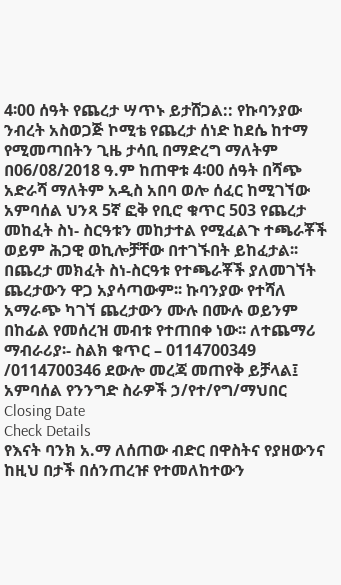4፡00 ሰዓት የጨረታ ሣጥኑ ይታሸጋል:: የኩባንያው ንብረት አስወጋጅ ኮሚቴ የጨረታ ሰነድ ከደሴ ከተማ የሚመጣበትን ጊዜ ታሳቢ በማድረግ ማለትም በ06/08/2018 ዓ.ም ከጠዋቱ 4፡00 ሰዓት በሻጭ አድራሻ ማለትም አዲስ አበባ ወሎ ሰፈር ከሚገኘው አምባሰል ህንጻ 5ኛ ፎቅ የቢሮ ቁጥር 503 የጨረታ መከፈት ስነ- ስርዓቱን መከታተል የሚፈልጉ ተጫራቾች ወይም ሕጋዊ ወኪሎቻቸው በተገኙበት ይከፈታል፡፡ በጨረታ መክፈት ስነ-ስርዓቱ የተጫራቾች ያለመገኘት ጨረታውን ዋጋ አያሳጣውም፡፡ ኩባንያው የተሻለ አማራጭ ካገኘ ጨረታውን ሙሉ በሙሉ ወይንም በከፊል የመሰረዝ መብቱ የተጠበቀ ነው፡፡ ለተጨማሪ ማብራሪያ፡- ስልክ ቁጥር – 0114700349 /0114700346 ደውሎ መረጃ መጠየቅ ይቻላል፤ አምባሰል የንንግድ ስራዎች ኃ/የተ/የግ/ማህበር
Closing Date
Check Details
የእናት ባንክ አ.ማ ለሰጠው ብድር በዋስትና የያዘውንና ከዚህ በታች በሰንጠረዡ የተመለከተውን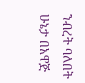ንብረት ባለበት ሁኔታ በአዋጅ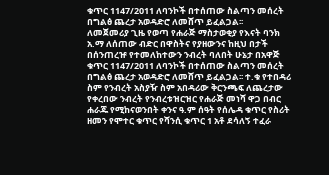ቁጥር 1147/2011 ለባንኮች በተሰጠው ስልጣን መሰረት በግልፅ ጨረታ አወዳድሮ ለመሸጥ ይፈልጋል፡፡
ለመጀመሪያ ጊዜ የወጣ የሐራጅ ማስታወቂያ የእናት ባንክ አ.ማ ለሰጠው ብድር በዋስትና የያዘውንና ከዚህ በታች በሰንጠረዡ የተመለከተውን ንብረት ባለበት ሁኔታ በአዋጅ ቁጥር 1147/2011 ለባንኮች በተሰጠው ስልጣን መሰረት በግልፅ ጨረታ አወዳድሮ ለመሸጥ ይፈልጋል፡፡ ተ.ቁ የተበዳሪ ስም የንብረት አስያዥ ስም አበዳሪው ቅርንጫፍ ለጨረታው የቀረበው ንብረት የንብረቱዝርዝር የሐራጅ መነሻ ዋጋ በብር ሐራጁ የሚከናወንበት ቀንና ዓ.ም ሰዓት የሰሌዳ ቁጥር የስሪት ዘመን የሞተር ቁጥር የሻንሲ ቁጥር 1 አቶ ደሳለኝ ተፈራ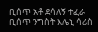ቢሰጥ አቶ ደሳለኝ ተፈራ ቢሰጥ ንግስት እሌኒ ሳሪስ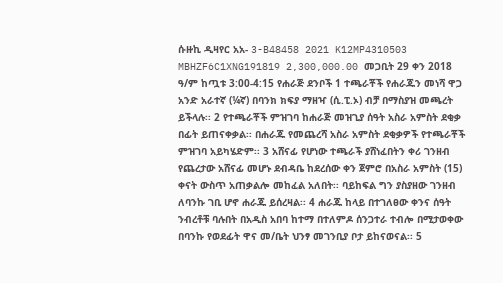ሱዙኪ ዲዛየር አአ- 3-B48458 2021 K12MP4310503 MBHZF6C1XNG191819 2,300,000.00 መጋቢት 29 ቀን 2018 ዓ/ም ከጧቱ 3:00-4:15 የሐራጅ ደንቦች 1 ተጫራቾች የሐራጁን መነሻ ዋጋ አንድ አራተኛ (¼ኛ) በባንክ ክፍያ ማዘዣ (ሲ.ፒ.ኦ) ብቻ በማስያዝ መጫረት ይችላሉ፡፡ 2 የተጫራቾች ምዝገባ ከሐራጅ መዝጊያ ሰዓት አስራ አምስት ደቂቃ በፊት ይጠናቀቃል፡፡ በሐራጁ የመጨረሻ አስራ አምስት ደቂቃዎች የተጫራቾች ምዝገባ አይካሄድም፡፡ 3 አሸናፊ የሆነው ተጫራች ያሸነፈበትን ቀሪ ገንዘብ የጨረታው አሸናፊ መሆኑ ደብዳቤ ከደረሰው ቀን ጀምሮ በአስራ አምስት (15) ቀናት ውስጥ አጠቃልሎ መከፈል አለበት፡፡ ባይከፍል ግን ያስያዘው ገንዘብ ለባንኩ ገቢ ሆኖ ሐራጁ ይሰረዛል፡፡ 4 ሐራጁ ከላይ በተገለፀው ቀንና ሰዓት ንብረቶቹ ባሉበት በአዲስ አበባ ከተማ በተለምዶ ሰንጋተራ ተብሎ በሚታወቀው በባንኩ የወደፊት ዋና መ/ቤት ህንፃ መገንቢያ ቦታ ይከናወናል፡፡ 5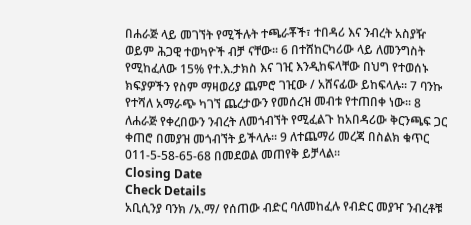በሐራጅ ላይ መገኘት የሚችሉት ተጫራቾች፣ ተበዳሪ እና ንብረት አስያዥ ወይም ሕጋዊ ተወካዮች ብቻ ናቸው፡፡ 6 በተሸከርካሪው ላይ ለመንግስት የሚከፈለው 15% የተ.እ.ታክስ እና ገዢ እንዲከፍላቸው በህግ የተወሰኑ ክፍያዎችን የስም ማዛወሪያ ጨምሮ ገዢው / አሸናፊው ይከፍላሉ፡፡ 7 ባንኩ የተሻለ አማራጭ ካገኘ ጨረታውን የመሰረዝ መብቱ የተጠበቀ ነው፡፡ 8 ለሐራጅ የቀረበውን ንብረት ለመጎብኘት የሚፈልጉ ከአበዳሪው ቅርንጫፍ ጋር ቀጠሮ በመያዝ መጎብኘት ይችላሉ፡፡ 9 ለተጨማሪ መረጃ በስልክ ቁጥር 011-5-58-65-68 በመደወል መጠየቅ ይቻላል፡፡
Closing Date
Check Details
አቢሲንያ ባንክ /አ.ማ/ የሰጠው ብድር ባለመከፈሉ የብድር መያዣ ንብረቶቹ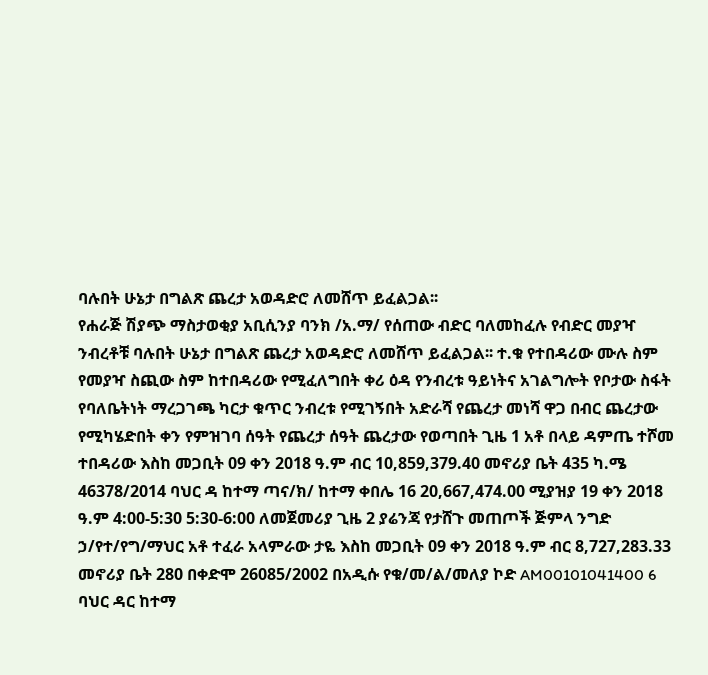ባሉበት ሁኔታ በግልጽ ጨረታ አወዳድሮ ለመሸጥ ይፈልጋል፡፡
የሐራጅ ሽያጭ ማስታወቂያ አቢሲንያ ባንክ /አ.ማ/ የሰጠው ብድር ባለመከፈሉ የብድር መያዣ ንብረቶቹ ባሉበት ሁኔታ በግልጽ ጨረታ አወዳድሮ ለመሸጥ ይፈልጋል፡፡ ተ.ቁ የተበዳሪው ሙሉ ስም የመያዣ ስጪው ስም ከተበዳሪው የሚፈለግበት ቀሪ ዕዳ የንብረቱ ዓይነትና አገልግሎት የቦታው ስፋት የባለቤትነት ማረጋገጫ ካርታ ቁጥር ንብረቱ የሚገኝበት አድራሻ የጨረታ መነሻ ዋጋ በብር ጨረታው የሚካሄድበት ቀን የምዝገባ ሰዓት የጨረታ ሰዓት ጨረታው የወጣበት ጊዜ 1 አቶ በላይ ዳምጤ ተሾመ ተበዳሪው እስከ መጋቢት 09 ቀን 2018 ዓ.ም ብር 10,859,379.40 መኖሪያ ቤት 435 ካ.ሜ 46378/2014 ባህር ዳ ከተማ ጣና/ክ/ ከተማ ቀበሌ 16 20,667,474.00 ሚያዝያ 19 ቀን 2018 ዓ.ም 4:00-5:30 5:30-6:00 ለመጀመሪያ ጊዜ 2 ያሬንጃ የታሸጉ መጠጦች ጅምላ ንግድ ኃ/የተ/የግ/ማህር አቶ ተፈራ አላምራው ታዬ እስከ መጋቢት 09 ቀን 2018 ዓ.ም ብር 8,727,283.33 መኖሪያ ቤት 280 በቀድሞ 26085/2002 በአዲሱ የቁ/መ/ል/መለያ ኮድ AM00101041400 6 ባህር ዳር ከተማ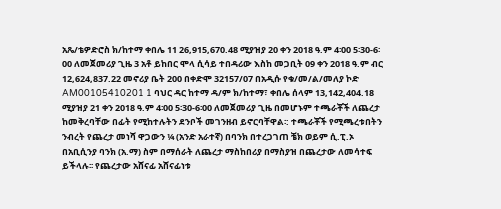አጼ/ቴዎድሮስ ክ/ከተማ ቀበሌ 11 26,915,670.48 ሚያዝያ 20 ቀን 2018 ዓ.ም 4፡00 5፡30-6፡00 ለመጀመሪያ ጊዜ 3 አቶ ይከበር ሞላ ሲሳይ ተበዳሪው እስከ መጋቢት 09 ቀን 2018 ዓ.ም ብር 12,624,837.22 መኖሪያ ቤት 200 በቀድሞ 32157/07 በአዲሱ የቁ/መ/ል/መለያ ኮድ AM00105410201 1 ባህር ዳር ከተማ ዳ/ም ክ/ከተማ፣ ቀበሌ ሰላም 13,142,404.18 ሚያዝያ 21 ቀን 2018 ዓ.ም 4፡00 5፡30-6፡00 ለመጀመሪያ ጊዜ በመሆኑም ተጫራቾች ለጨረታ ከመቅረባቸው በፊት የሚከተሉትን ደንቦች መገንዘብ ይኖርባቸዋል፡: ተጫራቾች የሚጫረቱበትን ንብረት የጨረታ መነሻ ዋጋውን ¼ (አንድ አራተኛ) በባንክ በተረጋገጠ ቼክ ወይም ሲ.ፒ.ኦ በአቢሲንያ ባንክ (አ.ማ) ስም በማሰራት ለጨረታ ማስከበሪያ በማስያዝ በጨረታው ለመሳተፍ ይችላሉ፡፡ የጨረታው አሸናፊ አሸናፊነቱ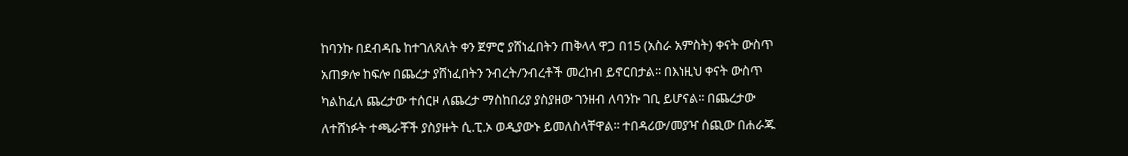ከባንኩ በደብዳቤ ከተገለጸለት ቀን ጀምሮ ያሸነፈበትን ጠቅላላ ዋጋ በ15 (አስራ አምስት) ቀናት ውስጥ አጠቃሎ ከፍሎ በጨረታ ያሸነፈበትን ንብረት/ንብረቶች መረከብ ይኖርበታል፡፡ በእነዚህ ቀናት ውስጥ ካልከፈለ ጨረታው ተሰርዞ ለጨረታ ማስከበሪያ ያስያዘው ገንዘብ ለባንኩ ገቢ ይሆናል፡፡ በጨረታው ለተሸነፉት ተጫራቾች ያስያዙት ሲ.ፒ.ኦ ወዲያውኑ ይመለስላቸዋል፡፡ ተበዳሪው/መያዣ ሰጪው በሐራጁ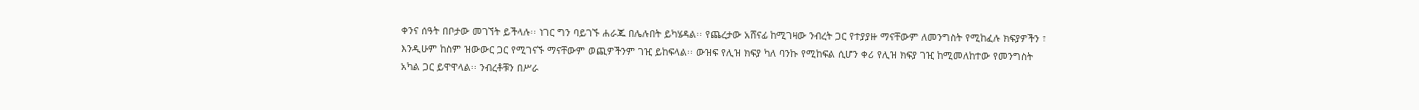ቀንና ሰዓት በቦታው መገኘት ይችላሉ፡፡ ነገር ግን ባይገኙ ሐራጁ በሌሉበት ይካሄዳል፡፡ የጨረታው አሸናፊ ከሚገዛው ንብረት ጋር የተያያዙ ማናቸውም ለመንግስት የሚከፈሉ ክፍያዎችን ፣ እንዲሁም ከስም ዝውውር ጋር የሚገናኙ ማናቸውም ወጪዎችንም ገዢ ይከፍላል፡፡ ውዝፍ የሊዝ ክፍያ ካለ ባንኩ የሚከፍል ሲሆን ቀሪ የሊዝ ክፍያ ገዢ ከሚመለከተው የመንግስት አካል ጋር ይዋዋላል፡፡ ንብረቶቹን በሥራ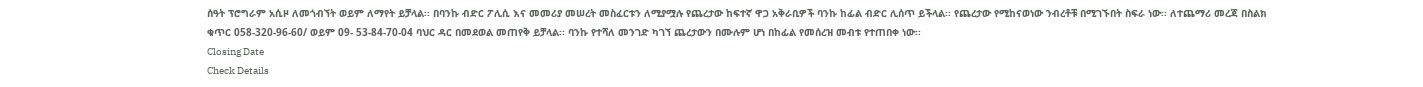ሰዓት ፕሮግራም አሲዞ ለመጎብኘት ወይም ለማየት ይቻላል፡፡ በባንኩ ብድር ፖሊሲ እና መመሪያ መሠረት መስፈርቱን ለሚያሟሉ የጨረታው ከፍተኛ ዋጋ አቅራቢዎች ባንኩ ከፊል ብድር ሊሰጥ ይችላል፡፡ የጨረታው የሚከናወነው ንብረቶቹ በሚገኙበት ስፍራ ነው፡፡ ለተጨማሪ መረጃ በስልክ ቁጥር 058-320-96-60/ ወይም 09- 53-84-70-04 ባህር ዳር በመደወል መጠየቅ ይቻላል፡፡ ባንኩ የተሻለ መንገድ ካገኘ ጨረታውን በሙሉም ሆነ በከፊል የመሰረዝ መብቱ የተጠበቀ ነው፡፡
Closing Date
Check Details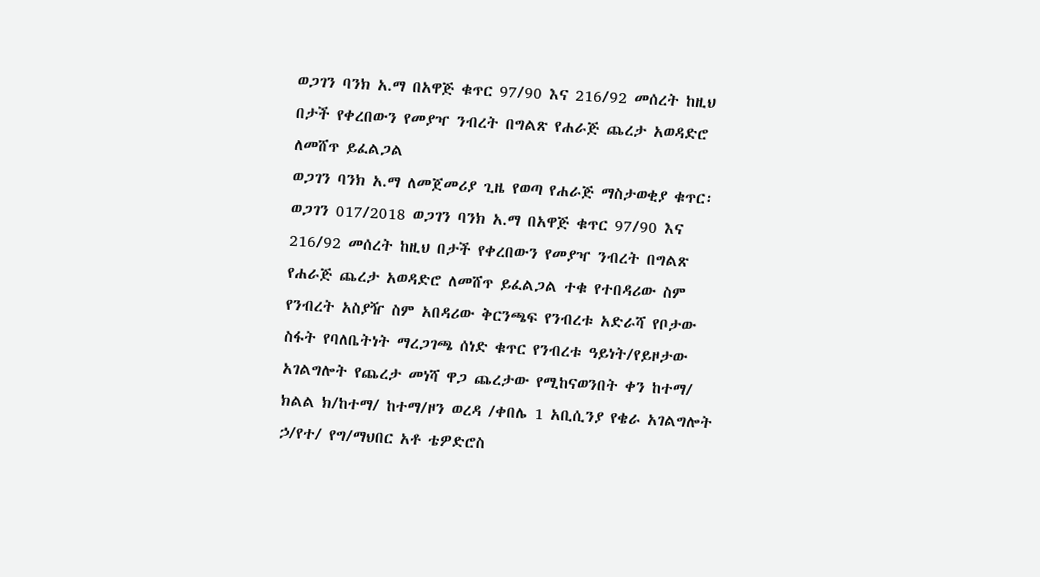ወጋገን ባንክ አ.ማ በአዋጅ ቁጥር 97/90 እና 216/92 መሰረት ከዚህ በታች የቀረበውን የመያዣ ንብረት በግልጽ የሐራጅ ጨረታ አወዳድሮ ለመሸጥ ይፈልጋል
ወጋገን ባንክ አ.ማ ለመጀመሪያ ጊዜ የወጣ የሐራጅ ማስታወቂያ ቁጥር፡ ወጋገን 017/2018 ወጋገን ባንክ አ.ማ በአዋጅ ቁጥር 97/90 እና 216/92 መሰረት ከዚህ በታች የቀረበውን የመያዣ ንብረት በግልጽ የሐራጅ ጨረታ አወዳድሮ ለመሸጥ ይፈልጋል ተቁ የተበዳሪው ስም የንብረት አስያዥ ስም አበዳሪው ቅርንጫፍ የንብረቱ አድራሻ የቦታው ስፋት የባለቤትነት ማረጋገጫ ሰነድ ቁጥር የንብረቱ ዓይነት/የይዞታው አገልግሎት የጨረታ መነሻ ዋጋ ጨረታው የሚከናወንበት ቀን ከተማ/ ክልል ክ/ከተማ/ ከተማ/ዞን ወረዳ /ቀበሌ 1 አቢሲንያ የቄራ አገልግሎት ኃ/የተ/ የግ/ማህበር አቶ ቴዎድሮስ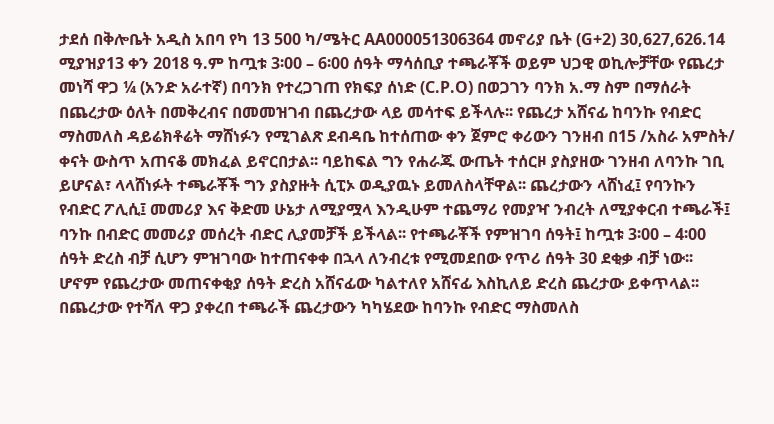ታደሰ በቅሎቤት አዲስ አበባ የካ 13 500 ካ/ሜትር AA000051306364 መኖሪያ ቤት (G+2) 30,627,626.14 ሚያዝያ13 ቀን 2018 ዓ.ም ከጧቱ 3፡00 – 6፡00 ሰዓት ማሳሰቢያ ተጫራቾች ወይም ህጋዊ ወኪሎቻቸው የጨረታ መነሻ ዋጋ ¼ (አንድ አራተኛ) በባንክ የተረጋገጠ የክፍያ ሰነድ (C.P.O) በወጋገን ባንክ አ.ማ ስም በማሰራት በጨረታው ዕለት በመቅረብና በመመዝገብ በጨረታው ላይ መሳተፍ ይችላሉ፡፡ የጨረታ አሸናፊ ከባንኩ የብድር ማስመለስ ዳይሬክቶሬት ማሸነፉን የሚገልጽ ደብዳቤ ከተሰጠው ቀን ጀምሮ ቀሪውን ገንዘብ በ15 /አስራ አምስት/ ቀናት ውስጥ አጠናቆ መክፈል ይኖርበታል፡፡ ባይከፍል ግን የሐራጁ ውጤት ተሰርዞ ያስያዘው ገንዘብ ለባንኩ ገቢ ይሆናል፣ ላላሸነፉት ተጫራቾች ግን ያስያዙት ሲፒኦ ወዲያዉኑ ይመለስላቸዋል፡፡ ጨረታውን ላሸነፈ፤ የባንኩን የብድር ፖሊሲ፤ መመሪያ እና ቅድመ ሁኔታ ለሚያሟላ እንዲሁም ተጨማሪ የመያዣ ንብረት ለሚያቀርብ ተጫራች፤ ባንኩ በብድር መመሪያ መሰረት ብድር ሊያመቻች ይችላል፡፡ የተጫራቾች የምዝገባ ሰዓት፤ ከጧቱ 3፡00 – 4፡00 ሰዓት ድረስ ብቻ ሲሆን ምዝገባው ከተጠናቀቀ በኋላ ለንብረቱ የሚመደበው የጥሪ ሰዓት 30 ደቂቃ ብቻ ነው፡፡ ሆኖም የጨረታው መጠናቀቂያ ሰዓት ድረስ አሸናፊው ካልተለየ አሸናፊ እስኪለይ ድረስ ጨረታው ይቀጥላል፡፡ በጨረታው የተሻለ ዋጋ ያቀረበ ተጫራች ጨረታውን ካካሄደው ከባንኩ የብድር ማስመለስ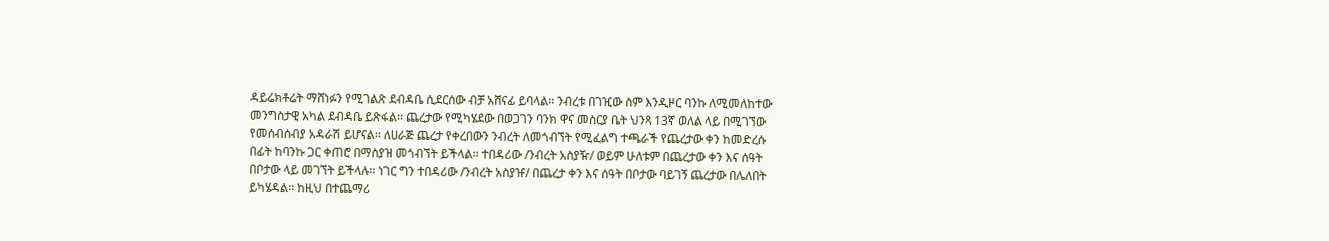ዳይሬክቶሬት ማሸነፉን የሚገልጽ ደብዳቤ ሲደርሰው ብቻ አሸናፊ ይባላል፡፡ ንብረቱ በገዢው ስም እንዲዞር ባንኩ ለሚመለከተው መንግስታዊ አካል ደብዳቤ ይጽፋል፡፡ ጨረታው የሚካሄደው በወጋገን ባንክ ዋና መስርያ ቤት ህንጻ 13ኛ ወለል ላይ በሚገኘው የመሰብሰብያ አዳራሽ ይሆናል፡፡ ለሀራጅ ጨረታ የቀረበውን ንብረት ለመጎብኘት የሚፈልግ ተጫራች የጨረታው ቀን ከመድረሱ በፊት ከባንኩ ጋር ቀጠሮ በማስያዝ መጎብኘት ይችላል፡፡ ተበዳሪው /ንብረት አስያዥ/ ወይም ሁለቱም በጨረታው ቀን እና ሰዓት በቦታው ላይ መገኘት ይችላሉ፡፡ ነገር ግን ተበዳሪው /ንብረት አስያዡ/ በጨረታ ቀን እና ሰዓት በቦታው ባይገኝ ጨረታው በሌለበት ይካሄዳል፡፡ ከዚህ በተጨማሪ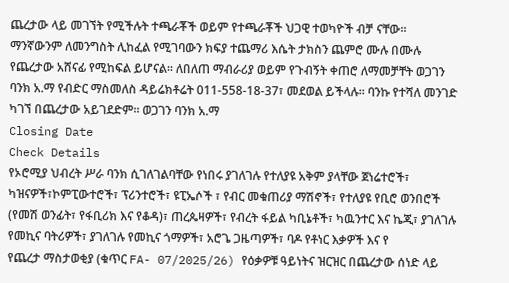ጨረታው ላይ መገኘት የሚችሉት ተጫራቾች ወይም የተጫራቾች ህጋዊ ተወካዮች ብቻ ናቸው፡፡ ማንኛውንም ለመንግስት ሊከፈል የሚገባውን ክፍያ ተጨማሪ እሴት ታክስን ጨምሮ ሙሉ በሙሉ የጨረታው አሸናፊ የሚከፍል ይሆናል፡፡ ለበለጠ ማብራሪያ ወይም የጉብኝት ቀጠሮ ለማመቻቸት ወጋገን ባንክ አ.ማ የብድር ማስመለስ ዳይሬክቶሬት 011-558-18-37፣ መደወል ይችላሉ፡፡ ባንኩ የተሻለ መንገድ ካገኘ በጨረታው አይገደድም፡፡ ወጋገን ባንክ አ.ማ
Closing Date
Check Details
የኦሮሚያ ህብረት ሥራ ባንክ ሲገለገልባቸው የነበሩ ያገለገሉ የተለያዩ አቅም ያላቸው ጀነሬተሮች፣ ካዝናዎች፣ኮምፒውተሮች፣ ፕሪንተሮች፣ ዩፒኤሶች ፣ የብር መቁጠሪያ ማሽኖች፣ የተለያዩ የቢሮ ወንበሮች (የመሽ ወንፊት፣ የፋቢሪክ እና የቆዳ)፣ ጠረጴዛዎች፣ የብረት ፋይል ካቢኔቶች፣ ካዉንተር እና ኬጂ፣ ያገለገሉ የመኪና ባትሪዎች፣ ያገለገሉ የመኪና ጎማዎች፣ አሮጌ ጋዜጣዎች፣ ባዶ የቶነር እቃዎች እና የ
የጨረታ ማስታወቂያ (ቁጥር FA- 07/2025/26) የዕቃዎቹ ዓይነትና ዝርዝር በጨረታው ሰነድ ላይ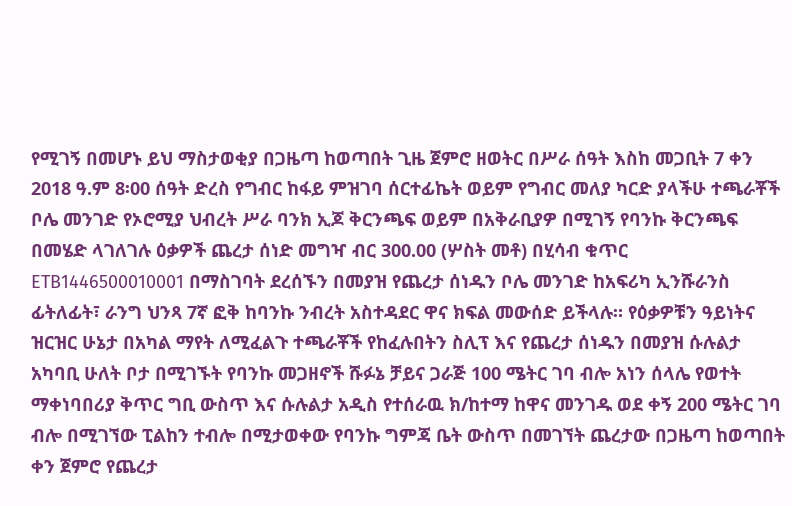የሚገኝ በመሆኑ ይህ ማስታወቂያ በጋዜጣ ከወጣበት ጊዜ ጀምሮ ዘወትር በሥራ ሰዓት እስከ መጋቢት 7 ቀን 2018 ዓ.ም 8፡00 ሰዓት ድረስ የግብር ከፋይ ምዝገባ ሰርተፊኬት ወይም የግብር መለያ ካርድ ያላችሁ ተጫራቾች ቦሌ መንገድ የኦሮሚያ ህብረት ሥራ ባንክ ኢጆ ቅርንጫፍ ወይም በአቅራቢያዎ በሚገኝ የባንኩ ቅርንጫፍ በመሄድ ላገለገሉ ዕቃዎች ጨረታ ሰነድ መግዣ ብር 300.00 (ሦስት መቶ) በሂሳብ ቁጥር ETB1446500010001 በማስገባት ደረሰኙን በመያዝ የጨረታ ሰነዱን ቦሌ መንገድ ከአፍሪካ ኢንሹራንስ ፊትለፊት፣ ራንግ ህንጻ 7ኛ ፎቅ ከባንኩ ንብረት አስተዳደር ዋና ክፍል መውሰድ ይችላሉ። የዕቃዎቹን ዓይነትና ዝርዝር ሁኔታ በአካል ማየት ለሚፈልጉ ተጫራቾች የከፈሉበትን ስሊፕ እና የጨረታ ሰነዱን በመያዝ ሱሉልታ አካባቢ ሁለት ቦታ በሚገኙት የባንኩ መጋዘኖች ሹፉኔ ቻይና ጋራጅ 100 ሜትር ገባ ብሎ አነን ሰላሌ የወተት ማቀነባበሪያ ቅጥር ግቢ ውስጥ እና ሱሉልታ አዲስ የተሰራዉ ክ/ከተማ ከዋና መንገዱ ወደ ቀኝ 200 ሜትር ገባ ብሎ በሚገኘው ፒልከን ተብሎ በሚታወቀው የባንኩ ግምጃ ቤት ውስጥ በመገኘት ጨረታው በጋዜጣ ከወጣበት ቀን ጀምሮ የጨረታ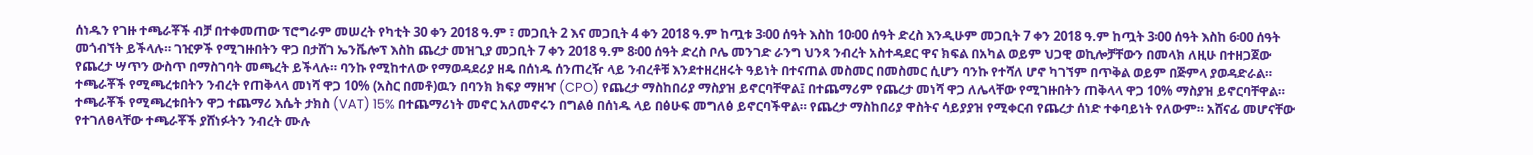ሰነዱን የገዙ ተጫራቾች ብቻ በተቀመጠው ፕሮግራም መሠረት የካቲት 30 ቀን 2018 ዓ.ም ፣ መጋቢት 2 እና መጋቢት 4 ቀን 2018 ዓ.ም ከጧቱ 3፡00 ሰዓት እስከ 10፡00 ሰዓት ድረስ እንዲሁም መጋቢት 7 ቀን 2018 ዓ.ም ከጧት 3፡00 ሰዓት እስከ 6፡00 ሰዓት መጎብኘት ይችላሉ። ገዢዎች የሚገዙበትን ዋጋ በታሸገ ኤንቬሎፕ እስከ ጨረታ መዝጊያ መጋቢት 7 ቀን 2018 ዓ.ም 8፡00 ሰዓት ድረስ ቦሌ መንገድ ራንግ ህንጻ ንብረት አስተዳደር ዋና ክፍል በአካል ወይም ህጋዊ ወኪሎቻቸውን በመላክ ለዚሁ በተዘጋጀው የጨረታ ሣጥን ውስጥ በማስገባት መጫረት ይችላሉ። ባንኩ የሚከተለው የማወዳደሪያ ዘዴ በሰነዱ ሰንጠረዥ ላይ ንብረቶቹ እንደተዘረዘሩት ዓይነት በተናጠል መስመር በመስመር ሲሆን ባንኩ የተሻለ ሆኖ ካገኘም በጥቅል ወይም በጅምላ ያወዳድራል። ተጫራቾች የሚጫረቱበትን ንብረት የጠቅላላ መነሻ ዋጋ 10% (አስር በመቶ)ዉን በባንክ ክፍያ ማዘዣ (CPO) የጨረታ ማስከበሪያ ማስያዝ ይኖርባቸዋል፤ በተጨማሪም የጨረታ መነሻ ዋጋ ለሌላቸው የሚገዙበትን ጠቅላላ ዋጋ 10% ማስያዝ ይኖርባቸዋል። ተጫራቾች የሚጫረቱበትን ዋጋ ተጨማሪ እሴት ታክስ (VAT) 15% በተጨማሪነት መኖር አለመኖሩን በግልፅ በሰነዱ ላይ በፅሁፍ መግለፅ ይኖርባችዋል። የጨረታ ማስከበሪያ ዋስትና ሳይያያዝ የሚቀርብ የጨረታ ሰነድ ተቀባይነት የለውም። አሸናፊ መሆናቸው የተገለፀላቸው ተጫራቾች ያሸነፉትን ንብረት ሙሉ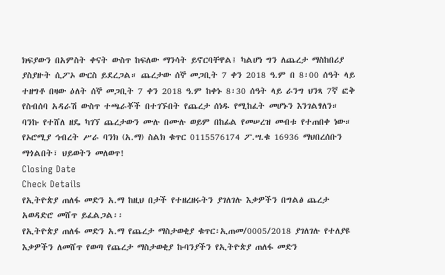ክፍያውን በአምስት ቀናት ውስጥ ከፍለው ማንሳት ይኖርባቸዋል፤ ካልሆነ ግን ለጨረታ ማስከበሪያ ያስያዙት ሲፖኦ ውርስ ይደረጋል። ጨረታው ሰኞ መጋቢት 7 ቀን 2018 ዓ.ም በ 8፡00 ሰዓት ላይ ተዘግቶ በዛው ዕለት ሰኞ መጋቢት 7 ቀን 2018 ዓ.ም ከቀኑ 8፡30 ሰዓት ላይ ራንግ ህንጻ 7ኛ ፎቅ የስብሰባ አዳራሽ ውስጥ ተጫራቾች በተገኙበት የጨረታ ሰነዱ የሚከፈት መሆኑን እንገልፃለን። ባንኩ የተሸለ ዘዴ ካገኘ ጨረታውን ሙሉ በሙሉ ወይም በከፊል የመሠረዝ መብቱ የተጠበቀ ነው። የኦሮሚያ ኅብረት ሥራ ባንክ (አ.ማ) ስልክ ቁጥር 0115576174 ፖ.ሣ.ቁ 16936 ማህበረሰቡን ማጎልበት፣ ህይወትን መለወጥ!
Closing Date
Check Details
የኢትዮጵያ ጠለፋ መድን አ.ማ ከዚህ በታች የተዘረዘሩትን ያገለገሉ እቃዎችን በግልፅ ጨረታ አወዳድሮ መሸጥ ይፈልጋል፡፡
የኢትዮጵያ ጠለፋ መድን አ.ማ የጨረታ ማስታወቂያ ቁጥር፡ኢጠመ/0005/2018 ያገለገሉ የተለያዩ እቃዎችን ለመሸጥ የወጣ የጨረታ ማስታወቂያ ኩባንያችን የኢትዮጵያ ጠለፋ መድን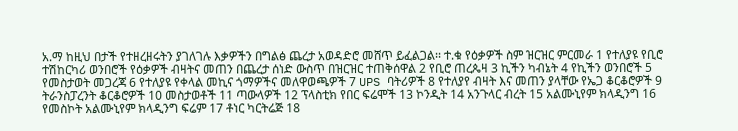አ.ማ ከዚህ በታች የተዘረዘሩትን ያገለገሉ እቃዎችን በግልፅ ጨረታ አወዳድሮ መሸጥ ይፈልጋል፡፡ ተ.ቁ የዕቃዎች ስም ዝርዝር ምርመራ 1 የተለያዩ የቢሮ ተሽከርካሪ ወንበሮች የዕቃዎች ብዛትና መጠን በጨረታ ሰነድ ውስጥ በዝርዝር ተጠቅሰዋል 2 የቢሮ ጠረጴዛ 3 ኪችን ካብኔት 4 የኪችን ወንበሮች 5 የመስታወት መጋረጃ 6 የተለያዩ የቀላል መኪና ጎማዎችና መለዋወጫዎች 7 UPS ባትሪዎች 8 የተለያየ ብዛት እና መጠን ያላቸው የኤጋ ቆርቆሮዎች 9 ትራንስፓረንት ቆርቆሮዎች 10 መስታወቶች 11 ጣውላዎች 12 ፕላስቲክ የበር ፍሬሞች 13 ኮንዲት 14 አንጉላር ብረት 15 አልሙኒየም ክላዲንግ 16 የመስኮት አልሙኒየም ክላዲንግ ፍሬም 17 ቶነር ካርትሬጅ 18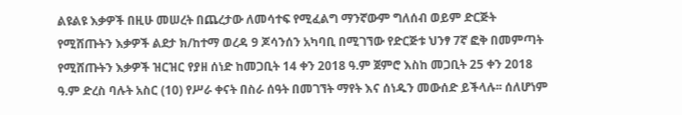ልዩልዩ እቃዎች በዚሁ መሠረት በጨረታው ለመሳተፍ የሚፈልግ ማንኛውም ግለሰብ ወይም ድርጅት የሚሸጡትን እቃዎች ልደታ ክ/ከተማ ወረዳ 9 ጆሳንሰን አካባቢ በሚገኘው የድርጅቱ ህንፃ 7ኛ ፎቅ በመምጣት የሚሸጡትን እቃዎች ዝርዝር የያዘ ሰነድ ከመጋቢት 14 ቀን 2018 ዓ.ም ጀምሮ እስከ መጋቢት 25 ቀን 2018 ዓ.ም ድረስ ባሉት አስር (10) የሥራ ቀናት በስራ ሰዓት በመገኘት ማየት እና ሰነዱን መውሰድ ይችላሉ፡፡ ሰለሆነም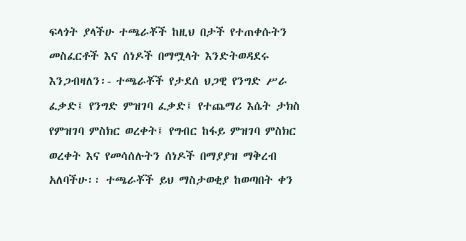ፍላጎት ያላችሁ ተጫራቾች ከዚህ በታች የተጠቀሱትን መስፈርቶች እና ሰነዶች በማሟላት እንድትወዳደሩ እንጋብዛለን፡- ተጫራቾች የታደሰ ህጋዊ የንግድ ሥራ ፈቃድ፤ የንግድ ምዝገባ ፈቃድ፤ የተጨማሪ እሴት ታክስ የምዝገባ ምስክር ወረቀት፤ የግብር ከፋይ ምዝገባ ምስክር ወረቀት እና የመሳሰሉትን ሰነዶች በማያያዝ ማቅረብ አለባችሁ፡፡ ተጫራቾች ይህ ማስታወቂያ ከወጣበት ቀን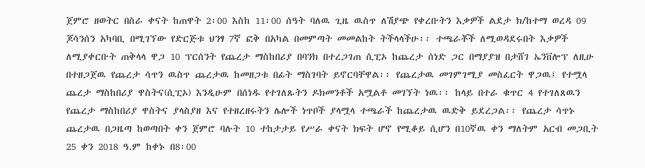ጀምሮ ዘወትር በስራ ቀናት ከጠዋት 2፡00 እስከ 11፡00 ሰዓት ባለዉ ጊዜ ዉስጥ ለሽያጭ የቀረቡትን እቃዎች ልደታ ክ/ከተማ ወረዳ 09 ጆሳንሰን አካባቢ በሚገኘው የድርጅቱ ህንፃ 7ኛ ፎቅ በአካል በመምጣት መመልከት ትችላላችሁ፡፡ ተጫራቾች ለሚወዳደሩበት እቃዎች ለሚያቀርቡት ጠቅላላ ዋጋ 10 ፕርሰንት የጨረታ ማስከበሪያ በባንክ በተረጋገጠ ሲፒኦ ከጨረታ ሰነድ ጋር በማያያዝ በታሸገ ኤንቨሎፕ ለዚሁ በተዘጋጀዉ የጨረታ ሳጥን ዉስጥ ጨረታዉ ከመዘጋቱ በፊት ማስገባት ይኖርባቸዋል፡፡ የጨረታዉ መገምገሚያ መስፈርት ዋጋዉ፤ የተሟላ ጨረታ ማስከበሪያ ዋስትና(ሲፒኦ) እንዲሁም በሰነዱ የተገለጹትን ዶክመንቶች አሟልቶ መገኘት ነዉ፡፡ ከላይ በተራ ቁጥር 4 የተገለጸዉን የጨረታ ማስከበሪያ ዋስትና ያላስያዘ እና የተዘረዘሩትን ሌሎች ነጥቦች ያላሟላ ተጫራች ከጨረታዉ ዉድቅ ይደረጋል፡፡ የጨረታ ሳጥኑ ጨረታዉ በጋዜጣ ከወጣበት ቀን ጀምሮ ባሉት 10 ተከታታይ የሥራ ቀናት ክፍት ሆኖ የሚቆይ ሲሆን በ10ኛዉ ቀን ማለትም አርብ መጋቢት 25 ቀን 2018 ዓ.ም ከቀኑ በ8፡00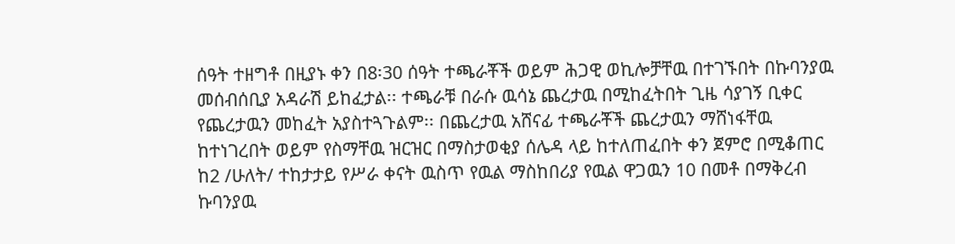ሰዓት ተዘግቶ በዚያኑ ቀን በ8፡30 ሰዓት ተጫራቾች ወይም ሕጋዊ ወኪሎቻቸዉ በተገኙበት በኩባንያዉ መሰብሰቢያ አዳራሽ ይከፈታል፡፡ ተጫራቹ በራሱ ዉሳኔ ጨረታዉ በሚከፈትበት ጊዜ ሳያገኝ ቢቀር የጨረታዉን መከፈት አያስተጓጉልም፡፡ በጨረታዉ አሸናፊ ተጫራቾች ጨረታዉን ማሸነፋቸዉ ከተነገረበት ወይም የስማቸዉ ዝርዝር በማስታወቂያ ሰሌዳ ላይ ከተለጠፈበት ቀን ጀምሮ በሚቆጠር ከ2 /ሁለት/ ተከታታይ የሥራ ቀናት ዉስጥ የዉል ማስከበሪያ የዉል ዋጋዉን 10 በመቶ በማቅረብ ኩባንያዉ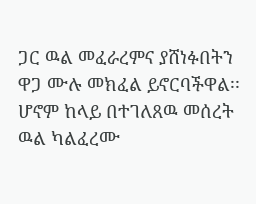ጋር ዉል መፈራረምና ያሸነፉበትን ዋጋ ሙሉ መክፈል ይኖርባችዋል፡፡ ሆኖም ከላይ በተገለጸዉ መሰረት ዉል ካልፈረሙ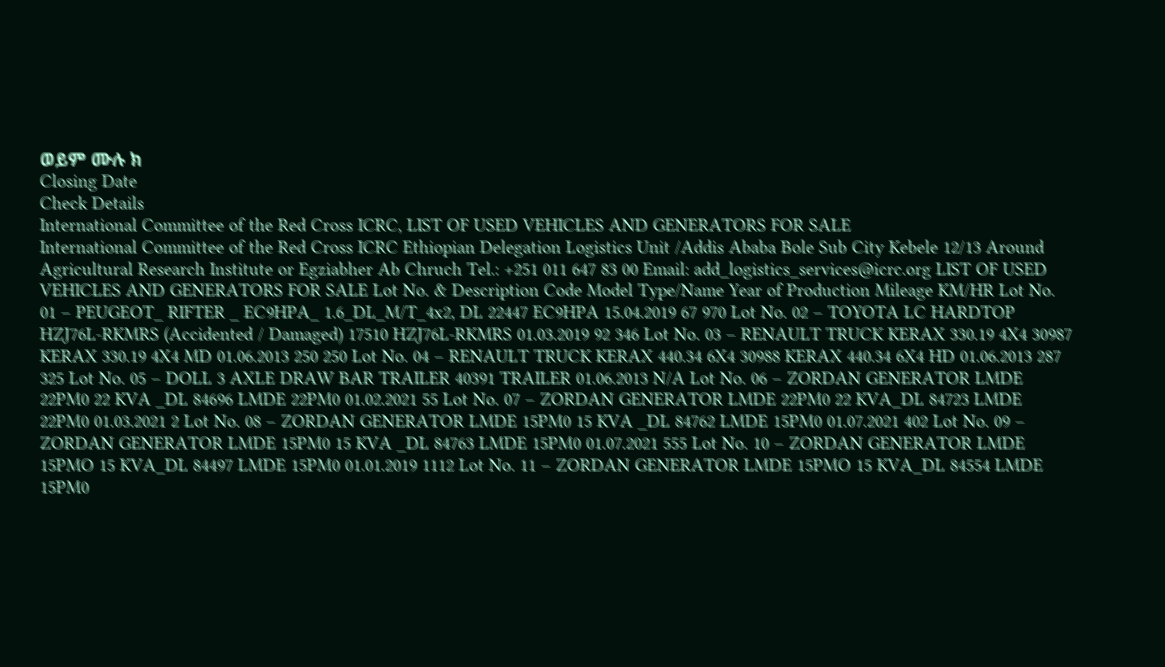ወይም ሙሉ ክ
Closing Date
Check Details
International Committee of the Red Cross ICRC, LIST OF USED VEHICLES AND GENERATORS FOR SALE
International Committee of the Red Cross ICRC Ethiopian Delegation Logistics Unit /Addis Ababa Bole Sub City Kebele 12/13 Around Agricultural Research Institute or Egziabher Ab Chruch Tel.: +251 011 647 83 00 Email: add_logistics_services@icrc.org LIST OF USED VEHICLES AND GENERATORS FOR SALE Lot No. & Description Code Model Type/Name Year of Production Mileage KM/HR Lot No. 01 – PEUGEOT_ RIFTER _ EC9HPA_ 1.6_DL_M/T_4x2, DL 22447 EC9HPA 15.04.2019 67 970 Lot No. 02 – TOYOTA LC HARDTOP HZJ76L-RKMRS (Accidented / Damaged) 17510 HZJ76L-RKMRS 01.03.2019 92 346 Lot No. 03 – RENAULT TRUCK KERAX 330.19 4X4 30987 KERAX 330.19 4X4 MD 01.06.2013 250 250 Lot No. 04 – RENAULT TRUCK KERAX 440.34 6X4 30988 KERAX 440.34 6X4 HD 01.06.2013 287 325 Lot No. 05 – DOLL 3 AXLE DRAW BAR TRAILER 40391 TRAILER 01.06.2013 N/A Lot No. 06 – ZORDAN GENERATOR LMDE 22PM0 22 KVA _DL 84696 LMDE 22PM0 01.02.2021 55 Lot No. 07 – ZORDAN GENERATOR LMDE 22PM0 22 KVA_DL 84723 LMDE 22PM0 01.03.2021 2 Lot No. 08 – ZORDAN GENERATOR LMDE 15PM0 15 KVA _DL 84762 LMDE 15PM0 01.07.2021 402 Lot No. 09 – ZORDAN GENERATOR LMDE 15PM0 15 KVA _DL 84763 LMDE 15PM0 01.07.2021 555 Lot No. 10 – ZORDAN GENERATOR LMDE 15PMO 15 KVA_DL 84497 LMDE 15PM0 01.01.2019 1112 Lot No. 11 – ZORDAN GENERATOR LMDE 15PMO 15 KVA_DL 84554 LMDE 15PM0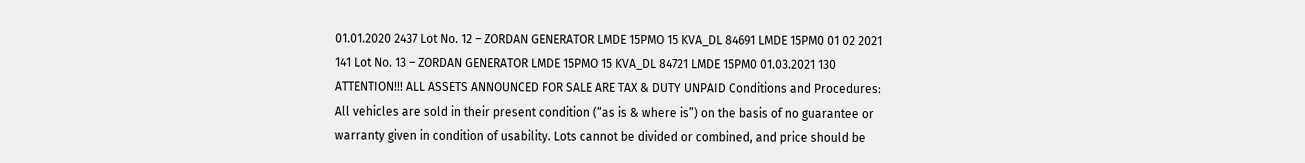01.01.2020 2437 Lot No. 12 – ZORDAN GENERATOR LMDE 15PMO 15 KVA_DL 84691 LMDE 15PM0 01 02 2021 141 Lot No. 13 – ZORDAN GENERATOR LMDE 15PMO 15 KVA_DL 84721 LMDE 15PM0 01.03.2021 130 ATTENTION!!! ALL ASSETS ANNOUNCED FOR SALE ARE TAX & DUTY UNPAID Conditions and Procedures: All vehicles are sold in their present condition (“as is & where is”) on the basis of no guarantee or warranty given in condition of usability. Lots cannot be divided or combined, and price should be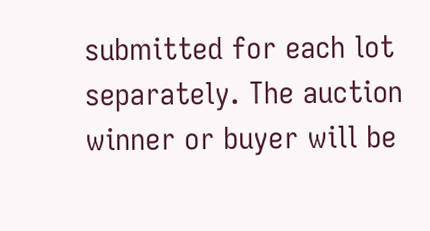submitted for each lot separately. The auction winner or buyer will be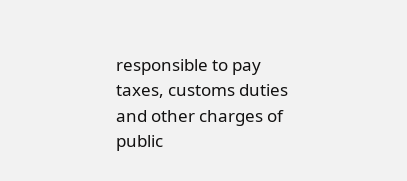responsible to pay taxes, customs duties and other charges of public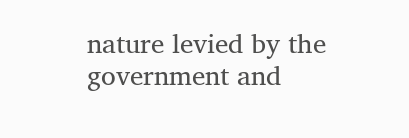nature levied by the government and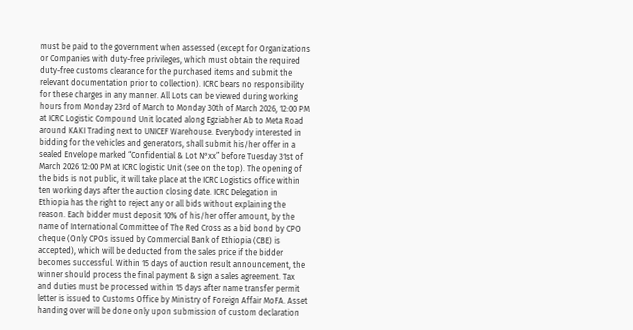must be paid to the government when assessed (except for Organizations or Companies with duty-free privileges, which must obtain the required duty-free customs clearance for the purchased items and submit the relevant documentation prior to collection). ICRC bears no responsibility for these charges in any manner. All Lots can be viewed during working hours from Monday 23rd of March to Monday 30th of March 2026, 12:00 PM at ICRC Logistic Compound Unit located along Egziabher Ab to Meta Road around KAKI Trading next to UNICEF Warehouse. Everybody interested in bidding for the vehicles and generators, shall submit his/her offer in a sealed Envelope marked “Confidential & Lot N°xx” before Tuesday 31st of March 2026 12:00 PM at ICRC logistic Unit (see on the top). The opening of the bids is not public, it will take place at the ICRC Logistics office within ten working days after the auction closing date. ICRC Delegation in Ethiopia has the right to reject any or all bids without explaining the reason. Each bidder must deposit 10% of his/her offer amount, by the name of International Committee of The Red Cross as a bid bond by CPO cheque (Only CPOs issued by Commercial Bank of Ethiopia (CBE) is accepted), which will be deducted from the sales price if the bidder becomes successful. Within 15 days of auction result announcement, the winner should process the final payment & sign a sales agreement. Tax and duties must be processed within 15 days after name transfer permit letter is issued to Customs Office by Ministry of Foreign Affair MoFA. Asset handing over will be done only upon submission of custom declaration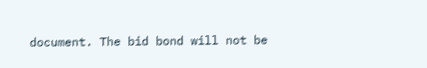document. The bid bond will not be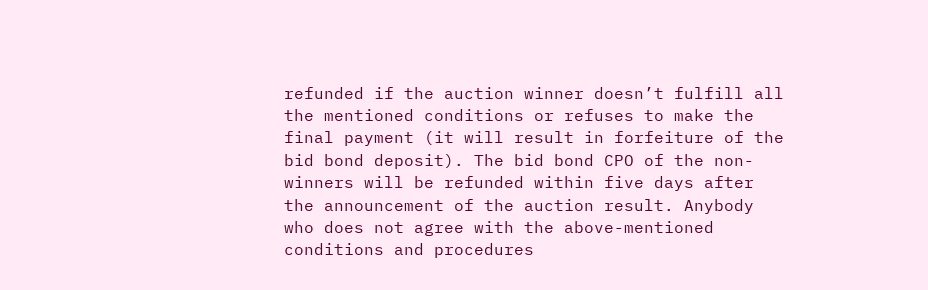refunded if the auction winner doesn’t fulfill all the mentioned conditions or refuses to make the final payment (it will result in forfeiture of the bid bond deposit). The bid bond CPO of the non-winners will be refunded within five days after the announcement of the auction result. Anybody who does not agree with the above-mentioned conditions and procedures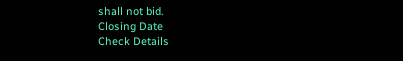shall not bid.
Closing Date
Check Details